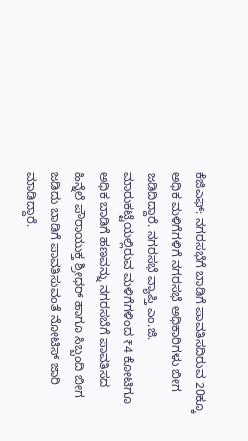ಕೆಜಿಎಫ್: ನಗರಸಭೆಗೆ ಬಾಡಿಗೆ ಪಾವತಿಸದಿರುವ 20ಕ್ಕೂ ಅಧಿಕ ಮಳಿಗೆಗಳಿಗೆ ನಗರಸಭೆ ಅಧಿಕಾರಿಗಳು ಬೀಗ ಜಡಿದಿದ್ದಾರೆ. ನಗರಸಭೆ ವ್ಯಾಪ್ತಿ ಎಂ.ಜಿ. ಮಾರುಕಟ್ಟೆಯಲ್ಲಿರುವ ಮಳಿಗೆಗಳಿಂದ ₹4 ಕೋಟಿಗೂ ಅಧಿಕ ಬಾಡಿಗೆ ಹಣವನ್ನು ನಗರಸಬೆಗೆ ಪಾವತಿಸದ ಹಿನ್ನೆಲೆ ಪೌರಾಯುಕ್ತ ಶ್ರೀಧರ್ ಹಾಗೂ ಸಿಬ್ಬಂದಿ ಬೀಗ ಜಡಿದು ಬಾಡಿಗೆ ಪಾವತಿಸುವಂತೆ ನೋಟಿಸ್ ಜಾರಿ ಮಾಡಿದ್ದಾರೆ.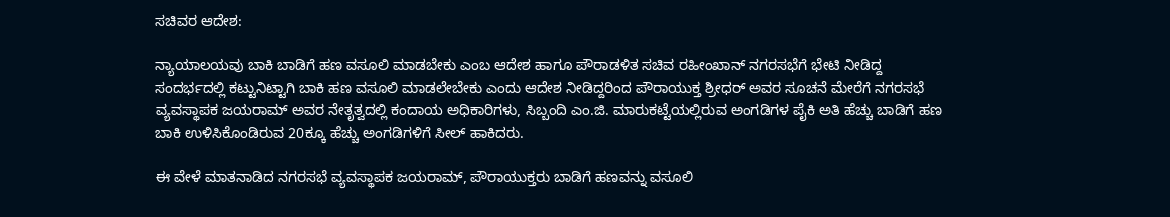ಸಚಿವರ ಆದೇಶ:

ನ್ಯಾಯಾಲಯವು ಬಾಕಿ ಬಾಡಿಗೆ ಹಣ ವಸೂಲಿ ಮಾಡಬೇಕು ಎಂಬ ಆದೇಶ ಹಾಗೂ ಪೌರಾಡಳಿತ ಸಚಿವ ರಹೀಂಖಾನ್ ನಗರಸಭೆಗೆ ಭೇಟಿ ನೀಡಿದ್ದ ಸಂದರ್ಭದಲ್ಲಿ ಕಟ್ಟುನಿಟ್ಟಾಗಿ ಬಾಕಿ ಹಣ ವಸೂಲಿ ಮಾಡಲೇಬೇಕು ಎಂದು ಆದೇಶ ನೀಡಿದ್ದರಿಂದ ಪೌರಾಯುಕ್ತ ಶ್ರೀಧರ್ ಅವರ ಸೂಚನೆ ಮೇರೆಗೆ ನಗರಸಭೆ ವ್ಯವಸ್ಥಾಪಕ ಜಯರಾಮ್ ಅವರ ನೇತೃತ್ವದಲ್ಲಿ ಕಂದಾಯ ಅಧಿಕಾರಿಗಳು, ಸಿಬ್ಬಂದಿ ಎಂ.ಜಿ. ಮಾರುಕಟ್ಟೆಯಲ್ಲಿರುವ ಅಂಗಡಿಗಳ ಪೈಕಿ ಅತಿ ಹೆಚ್ಚು ಬಾಡಿಗೆ ಹಣ ಬಾಕಿ ಉಳಿಸಿಕೊಂಡಿರುವ 20ಕ್ಕೂ ಹೆಚ್ಚು ಅಂಗಡಿಗಳಿಗೆ ಸೀಲ್ ಹಾಕಿದರು.

ಈ ವೇಳೆ ಮಾತನಾಡಿದ ನಗರಸಭೆ ವ್ಯವಸ್ಥಾಪಕ ಜಯರಾಮ್, ಪೌರಾಯುಕ್ತರು ಬಾಡಿಗೆ ಹಣವನ್ನು ವಸೂಲಿ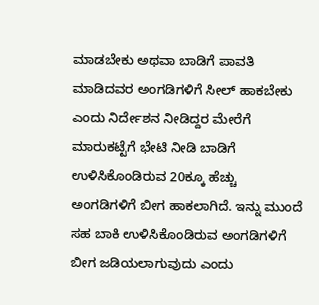ಮಾಡಬೇಕು ಅಥವಾ ಬಾಡಿಗೆ ಪಾವತಿ ಮಾಡಿದವರ ಅಂಗಡಿಗಳಿಗೆ ಸೀಲ್ ಹಾಕಬೇಕು ಎಂದು ನಿರ್ದೇಶನ ನೀಡಿದ್ದರ ಮೇರೆಗೆ ಮಾರುಕಟ್ಟೆಗೆ ಭೇಟಿ ನೀಡಿ ಬಾಡಿಗೆ ಉಳಿಸಿಕೊಂಡಿರುವ 20ಕ್ಕೂ ಹೆಚ್ಚು ಅಂಗಡಿಗಳಿಗೆ ಬೀಗ ಹಾಕಲಾಗಿದೆ. ಇನ್ನು ಮುಂದೆ ಸಹ ಬಾಕಿ ಉಳಿಸಿಕೊಂಡಿರುವ ಅಂಗಡಿಗಳಿಗೆ ಬೀಗ ಜಡಿಯಲಾಗುವುದು ಎಂದು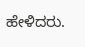ಹೇಳಿದರು.